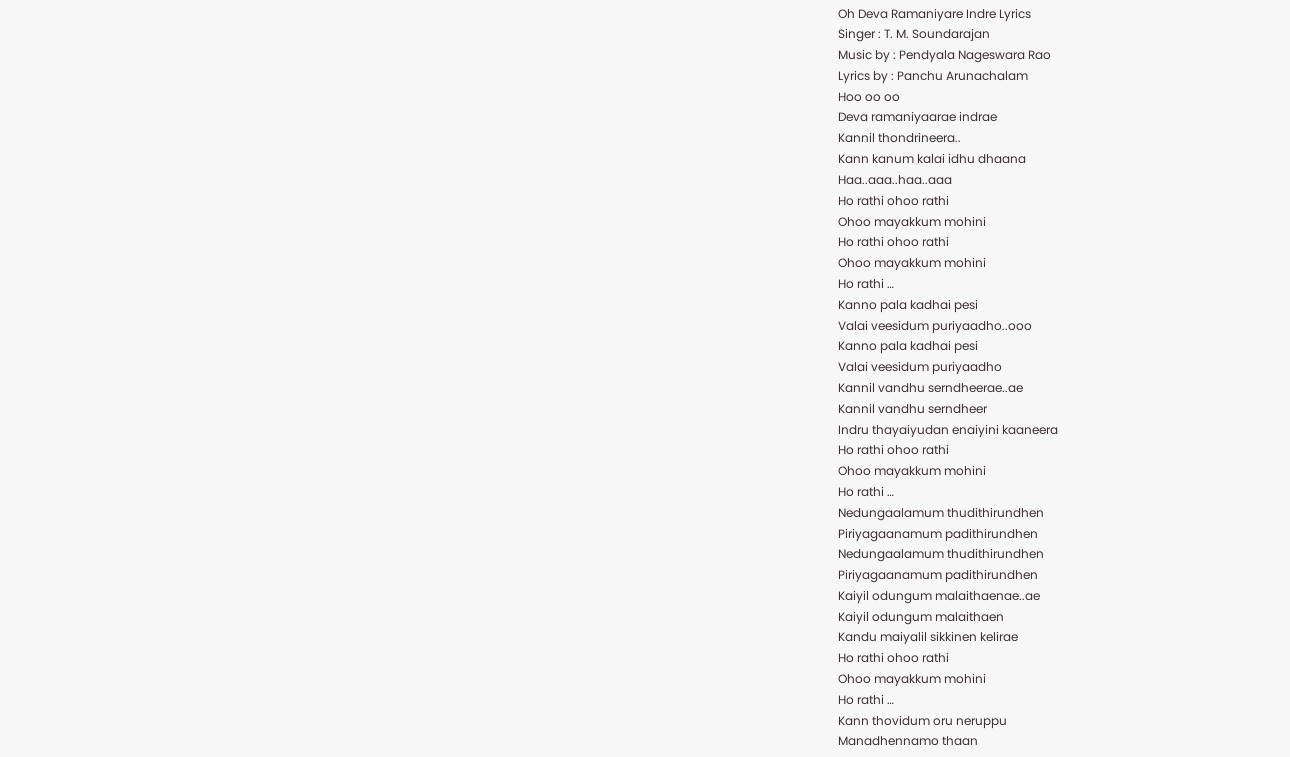Oh Deva Ramaniyare Indre Lyrics
Singer : T. M. Soundarajan
Music by : Pendyala Nageswara Rao
Lyrics by : Panchu Arunachalam
Hoo oo oo
Deva ramaniyaarae indrae
Kannil thondrineera..
Kann kanum kalai idhu dhaana
Haa..aaa..haa..aaa
Ho rathi ohoo rathi
Ohoo mayakkum mohini
Ho rathi ohoo rathi
Ohoo mayakkum mohini
Ho rathi …
Kanno pala kadhai pesi
Valai veesidum puriyaadho..ooo
Kanno pala kadhai pesi
Valai veesidum puriyaadho
Kannil vandhu serndheerae..ae
Kannil vandhu serndheer
Indru thayaiyudan enaiyini kaaneera
Ho rathi ohoo rathi
Ohoo mayakkum mohini
Ho rathi …
Nedungaalamum thudithirundhen
Piriyagaanamum padithirundhen
Nedungaalamum thudithirundhen
Piriyagaanamum padithirundhen
Kaiyil odungum malaithaenae..ae
Kaiyil odungum malaithaen
Kandu maiyalil sikkinen kelirae
Ho rathi ohoo rathi
Ohoo mayakkum mohini
Ho rathi …
Kann thovidum oru neruppu
Manadhennamo thaan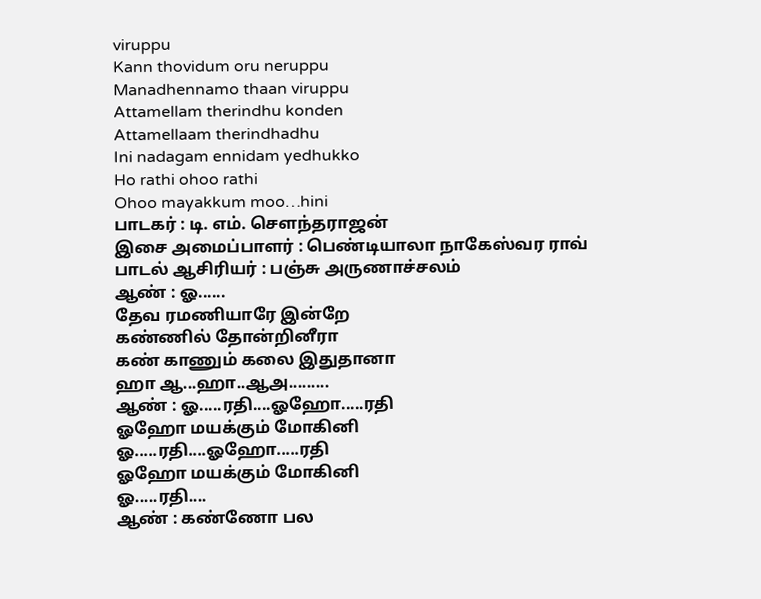viruppu
Kann thovidum oru neruppu
Manadhennamo thaan viruppu
Attamellam therindhu konden
Attamellaam therindhadhu
Ini nadagam ennidam yedhukko
Ho rathi ohoo rathi
Ohoo mayakkum moo…hini
பாடகர் : டி. எம். சௌந்தராஜன்
இசை அமைப்பாளர் : பெண்டியாலா நாகேஸ்வர ராவ்
பாடல் ஆசிரியர் : பஞ்சு அருணாச்சலம்
ஆண் : ஓ......
தேவ ரமணியாரே இன்றே
கண்ணில் தோன்றினீரா
கண் காணும் கலை இதுதானா
ஹா ஆ...ஹா..ஆஅ.........
ஆண் : ஓ.....ரதி....ஓஹோ.....ரதி
ஓஹோ மயக்கும் மோகினி
ஓ.....ரதி....ஓஹோ.....ரதி
ஓஹோ மயக்கும் மோகினி
ஓ.....ரதி....
ஆண் : கண்ணோ பல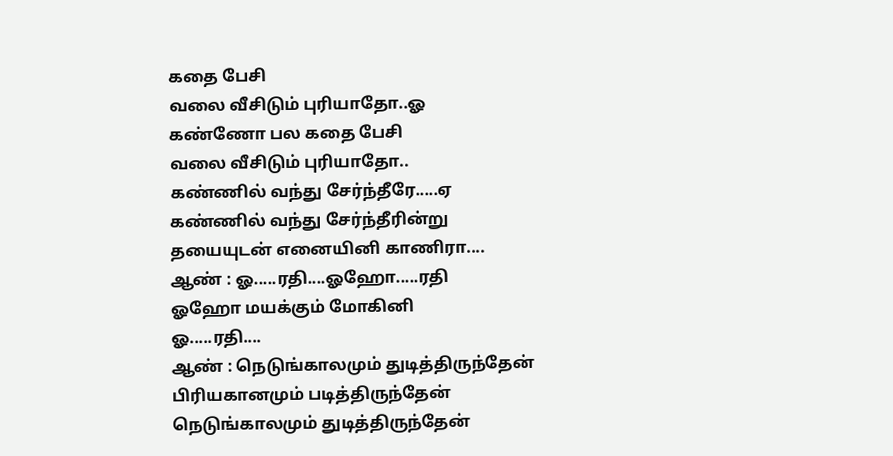கதை பேசி
வலை வீசிடும் புரியாதோ..ஓ
கண்ணோ பல கதை பேசி
வலை வீசிடும் புரியாதோ..
கண்ணில் வந்து சேர்ந்தீரே.....ஏ
கண்ணில் வந்து சேர்ந்தீரின்று
தயையுடன் எனையினி காணிரா....
ஆண் : ஓ.....ரதி....ஓஹோ.....ரதி
ஓஹோ மயக்கும் மோகினி
ஓ.....ரதி....
ஆண் : நெடுங்காலமும் துடித்திருந்தேன்
பிரியகானமும் படித்திருந்தேன்
நெடுங்காலமும் துடித்திருந்தேன்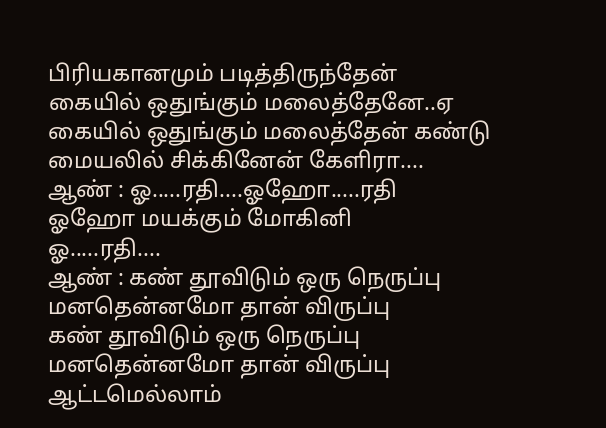பிரியகானமும் படித்திருந்தேன்
கையில் ஒதுங்கும் மலைத்தேனே..ஏ
கையில் ஒதுங்கும் மலைத்தேன் கண்டு
மையலில் சிக்கினேன் கேளிரா....
ஆண் : ஓ.....ரதி....ஓஹோ.....ரதி
ஓஹோ மயக்கும் மோகினி
ஓ.....ரதி....
ஆண் : கண் தூவிடும் ஒரு நெருப்பு
மனதென்னமோ தான் விருப்பு
கண் தூவிடும் ஒரு நெருப்பு
மனதென்னமோ தான் விருப்பு
ஆட்டமெல்லாம்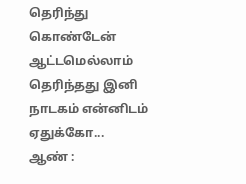தெரிந்து கொண்டேன்
ஆட்டமெல்லாம் தெரிந்தது இனி
நாடகம் என்னிடம் ஏதுக்கோ...
ஆண் :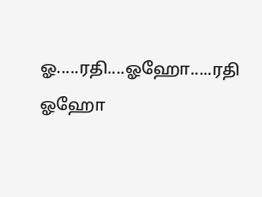ஓ.....ரதி....ஓஹோ.....ரதி
ஓஹோ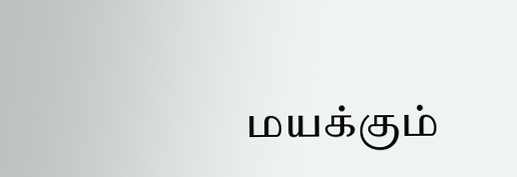மயக்கும்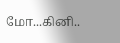மோ...கினி..